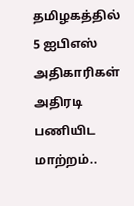தமிழகத்தில் 5 ஐபிஎஸ் அதிகாரிகள் அதிரடி பணியிட மாற்றம்..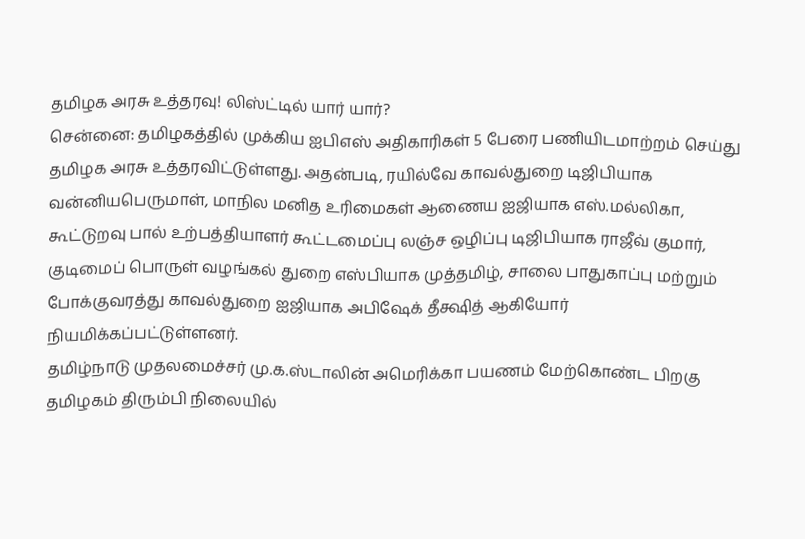தமிழக அரசு உத்தரவு! லிஸ்ட்டில் யார் யார்?
சென்னை: தமிழகத்தில் முக்கிய ஐபிஎஸ் அதிகாரிகள் 5 பேரை பணியிடமாற்றம் செய்து தமிழக அரசு உத்தரவிட்டுள்ளது. அதன்படி, ரயில்வே காவல்துறை டிஜிபியாக வன்னியபெருமாள், மாநில மனித உரிமைகள் ஆணைய ஐஜியாக எஸ்.மல்லிகா, கூட்டுறவு பால் உற்பத்தியாளர் கூட்டமைப்பு லஞ்ச ஒழிப்பு டிஜிபியாக ராஜீவ் குமார், குடிமைப் பொருள் வழங்கல் துறை எஸ்பியாக முத்தமிழ், சாலை பாதுகாப்பு மற்றும் போக்குவரத்து காவல்துறை ஐஜியாக அபிஷேக் தீக்ஷித் ஆகியோர் நியமிக்கப்பட்டுள்ளனர்.
தமிழ்நாடு முதலமைச்சர் மு.க.ஸ்டாலின் அமெரிக்கா பயணம் மேற்கொண்ட பிறகு தமிழகம் திரும்பி நிலையில்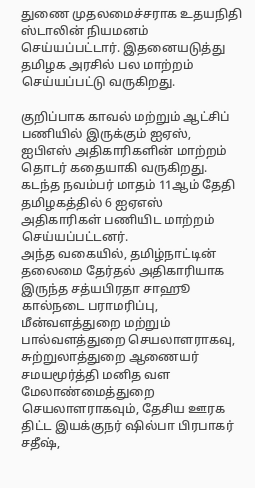துணை முதலமைச்சராக உதயநிதி ஸ்டாலின் நியமனம் செய்யப்பட்டார். இதனையடுத்து தமிழக அரசில் பல மாற்றம் செய்யப்பட்டு வருகிறது.

குறிப்பாக காவல் மற்றும் ஆட்சிப் பணியில் இருக்கும் ஐஏஸ், ஐபிஎஸ் அதிகாரிகளின் மாற்றம் தொடர் கதையாகி வருகிறது. கடந்த நவம்பர் மாதம் 11ஆம் தேதி தமிழகத்தில் 6 ஐஏஎஸ் அதிகாரிகள் பணியிட மாற்றம் செய்யப்பட்டனர்.
அந்த வகையில், தமிழ்நாட்டின் தலைமை தேர்தல் அதிகாரியாக இருந்த சத்யபிரதா சாஹூ கால்நடை பராமரிப்பு, மீன்வளத்துறை மற்றும் பால்வளத்துறை செயலாளராகவு, சுற்றுலாத்துறை ஆணையர் சமயமூர்த்தி மனித வள மேலாண்மைத்துறை செயலாளராகவும், தேசிய ஊரக திட்ட இயக்குநர் ஷில்பா பிரபாகர் சதீஷ்,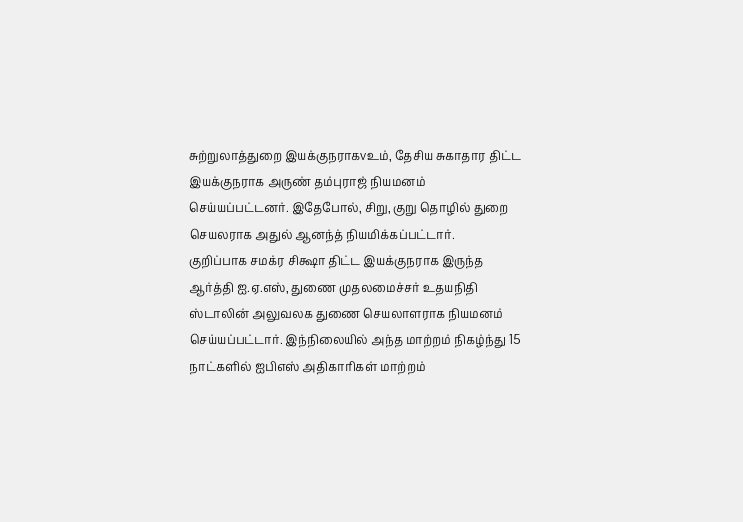சுற்றுலாத்துறை இயக்குநராகvஉம், தேசிய சுகாதார திட்ட இயக்குநராக அருண் தம்புராஜ் நியமனம் செய்யப்பட்டனர். இதேபோல், சிறு, குறு தொழில் துறை செயலராக அதுல் ஆனந்த் நியமிக்கப்பட்டார்.
குறிப்பாக சமக்ர சிக்ஷா திட்ட இயக்குநராக இருந்த ஆர்த்தி ஐ.ஏ.எஸ், துணை முதலமைச்சர் உதயநிதி ஸ்டாலின் அலுவலக துணை செயலாளராக நியமனம் செய்யப்பட்டார். இந்நிலையில் அந்த மாற்றம் நிகழ்ந்து 15 நாட்களில் ஐபிஎஸ் அதிகாரிகள் மாற்றம்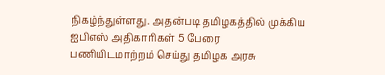நிகழ்ந்துள்ளது. அதன்படி தமிழகத்தில் முக்கிய ஐபிஎஸ் அதிகாரிகள் 5 பேரை பணியிடமாற்றம் செய்து தமிழக அரசு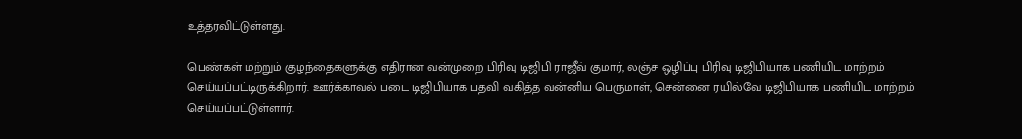உத்தரவிட்டுள்ளது.

பெண்கள் மற்றும் குழந்தைகளுக்கு எதிரான வன்முறை பிரிவு டிஜிபி ராஜீவ் குமார், லஞ்ச ஒழிப்பு பிரிவு டிஜிபியாக பணியிட மாற்றம் செய்யப்பட்டிருக்கிறார். ஊர்க்காவல் படை டிஜிபியாக பதவி வகித்த வன்னிய பெருமாள், சென்னை ரயில்வே டிஜிபியாக பணியிட மாற்றம் செய்யப்பட்டுள்ளார்.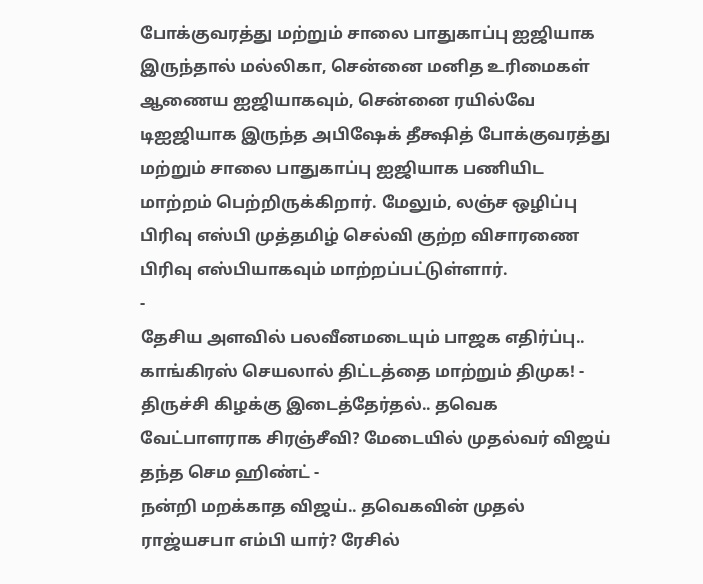போக்குவரத்து மற்றும் சாலை பாதுகாப்பு ஐஜியாக இருந்தால் மல்லிகா, சென்னை மனித உரிமைகள் ஆணைய ஐஜியாகவும், சென்னை ரயில்வே டிஐஜியாக இருந்த அபிஷேக் தீக்ஷித் போக்குவரத்து மற்றும் சாலை பாதுகாப்பு ஐஜியாக பணியிட மாற்றம் பெற்றிருக்கிறார். மேலும், லஞ்ச ஒழிப்பு பிரிவு எஸ்பி முத்தமிழ் செல்வி குற்ற விசாரணை பிரிவு எஸ்பியாகவும் மாற்றப்பட்டுள்ளார்.
-
தேசிய அளவில் பலவீனமடையும் பாஜக எதிர்ப்பு.. காங்கிரஸ் செயலால் திட்டத்தை மாற்றும் திமுக! -
திருச்சி கிழக்கு இடைத்தேர்தல்.. தவெக வேட்பாளராக சிரஞ்சீவி? மேடையில் முதல்வர் விஜய் தந்த செம ஹிண்ட் -
நன்றி மறக்காத விஜய்.. தவெகவின் முதல் ராஜ்யசபா எம்பி யார்? ரேசில்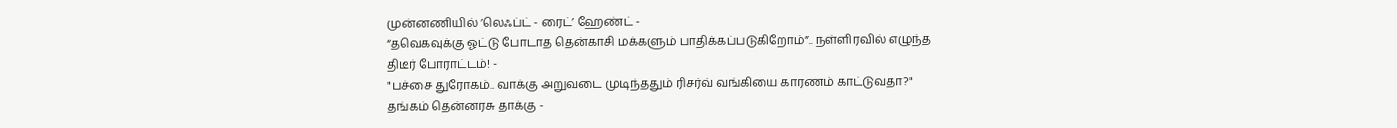முன்னணியில் ’லெஃப்ட் - ரைட்’ ஹேண்ட் -
“தவெகவுக்கு ஓட்டு போடாத தென்காசி மக்களும் பாதிக்கப்படுகிறோம்”.. நள்ளிரவில் எழுந்த திடீர் போராட்டம்! -
"பச்சை துரோகம்.. வாக்கு அறுவடை முடிந்ததும் ரிசர்வ் வங்கியை காரணம் காட்டுவதா?" தங்கம் தென்னரசு தாக்கு -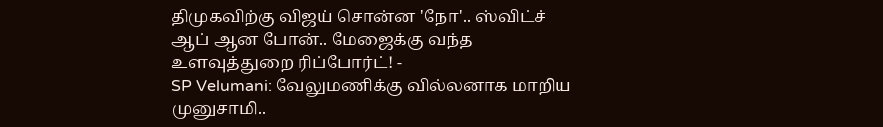திமுகவிற்கு விஜய் சொன்ன 'நோ'.. ஸ்விட்ச் ஆப் ஆன போன்.. மேஜைக்கு வந்த உளவுத்துறை ரிப்போர்ட்! -
SP Velumani: வேலுமணிக்கு வில்லனாக மாறிய முனுசாமி..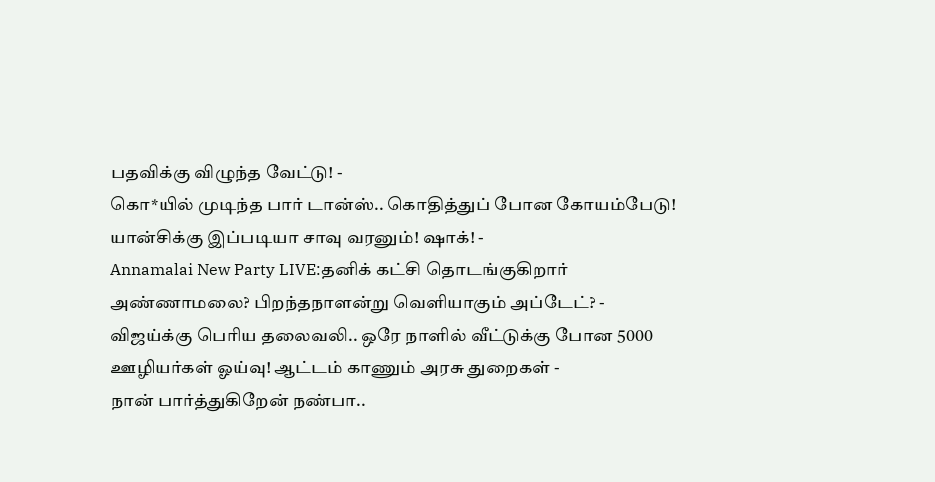பதவிக்கு விழுந்த வேட்டு! -
கொ*யில் முடிந்த பார் டான்ஸ்.. கொதித்துப் போன கோயம்பேடு! யான்சிக்கு இப்படியா சாவு வரனும்! ஷாக்! -
Annamalai New Party LIVE:தனிக் கட்சி தொடங்குகிறார் அண்ணாமலை? பிறந்தநாளன்று வெளியாகும் அப்டேட்? -
விஜய்க்கு பெரிய தலைவலி.. ஒரே நாளில் வீட்டுக்கு போன 5000 ஊழியர்கள் ஓய்வு! ஆட்டம் காணும் அரசு துறைகள் -
நான் பார்த்துகிறேன் நண்பா..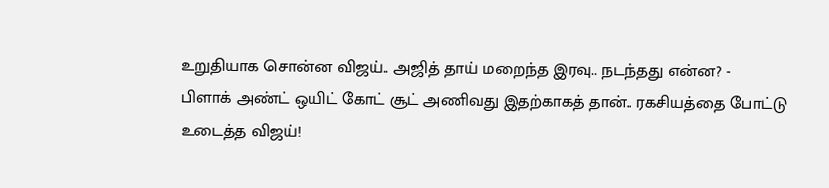உறுதியாக சொன்ன விஜய்.. அஜித் தாய் மறைந்த இரவு.. நடந்தது என்ன? -
பிளாக் அண்ட் ஒயிட் கோட் சூட் அணிவது இதற்காகத் தான்.. ரகசியத்தை போட்டு உடைத்த விஜய்!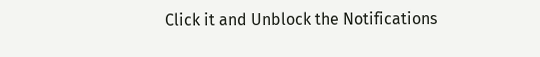Click it and Unblock the Notifications